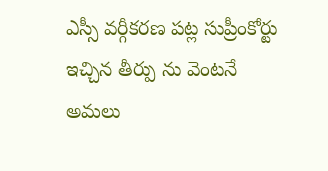ఎస్సీ వర్గీకరణ పట్ల సుప్రీంకోర్టు ఇచ్చిన తీర్పు ను వెంటనే అమలు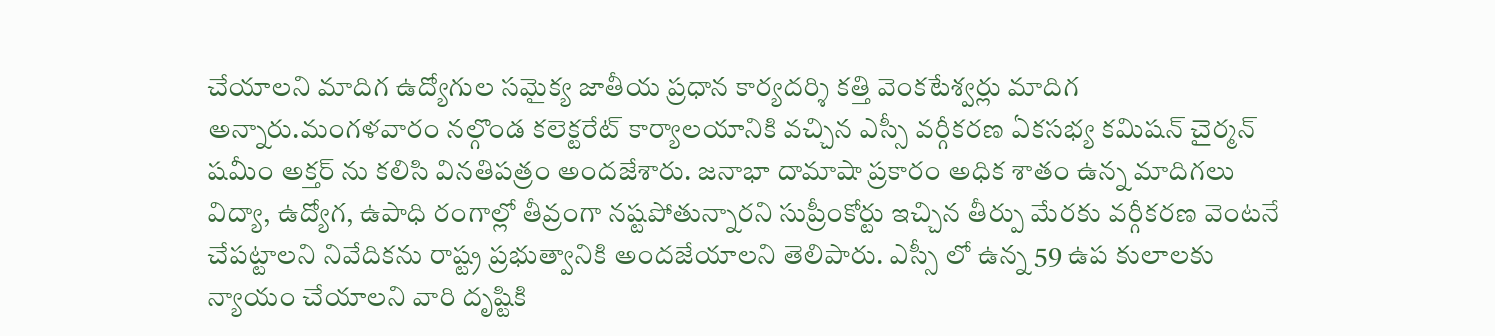చేయాలని మాదిగ ఉద్యోగుల సమైక్య జాతీయ ప్రధాన కార్యదర్శి కత్తి వెంకటేశ్వర్లు మాదిగ అన్నారు.మంగళవారం నల్గొండ కలెక్టరేట్ కార్యాలయానికి వచ్చిన ఎస్సీ వర్గీకరణ ఏకసభ్య కమిషన్ చైర్మన్ షమీం అక్తర్ ను కలిసి వినతిపత్రం అందజేశారు. జనాభా దామాషా ప్రకారం అధిక శాతం ఉన్న మాదిగలు విద్యా, ఉద్యోగ, ఉపాధి రంగాల్లో తీవ్రంగా నష్టపోతున్నారని సుప్రీంకోర్టు ఇచ్చిన తీర్పు మేరకు వర్గీకరణ వెంటనే చేపట్టాలని నివేదికను రాష్ట్ర ప్రభుత్వానికి అందజేయాలని తెలిపారు. ఎస్సీ లో ఉన్న 59 ఉప కులాలకు న్యాయం చేయాలని వారి దృష్టికి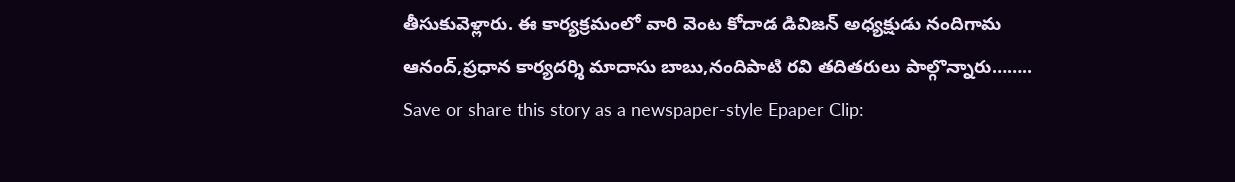తీసుకువెళ్లారు. ఈ కార్యక్రమంలో వారి వెంట కోదాడ డివిజన్ అధ్యక్షుడు నందిగామ ఆనంద్,ప్రధాన కార్యదర్శి మాదాసు బాబు,నందిపాటి రవి తదితరులు పాల్గొన్నారు……..
Save or share this story as a newspaper-style Epaper Clip: